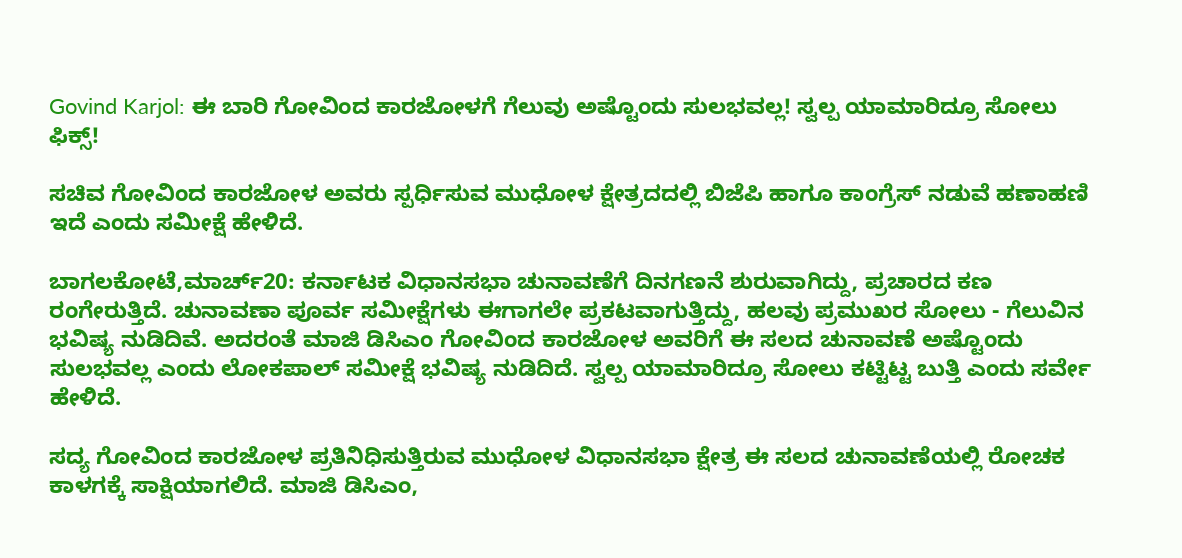Govind Karjol: ಈ ಬಾರಿ ಗೋವಿಂದ ಕಾರಜೋಳಗೆ ಗೆಲುವು ಅಷ್ಟೊಂದು ಸುಲಭವಲ್ಲ! ಸ್ವಲ್ಪ ಯಾಮಾರಿದ್ರೂ ಸೋಲು ಫಿಕ್ಸ್‌!

ಸಚಿವ ಗೋವಿಂದ ಕಾರಜೋಳ ಅವರು ಸ್ಪರ್ಧಿಸುವ ಮುಧೋಳ ಕ್ಷೇತ್ರದದಲ್ಲಿ ಬಿಜೆಪಿ ಹಾಗೂ ಕಾಂಗ್ರೆಸ್‌ ನಡುವೆ ಹಣಾಹಣಿ ಇದೆ ಎಂದು ಸಮೀಕ್ಷೆ ಹೇಳಿದೆ.

ಬಾಗಲಕೋಟೆ,ಮಾರ್ಚ್‌20: ಕರ್ನಾಟಕ ವಿಧಾನಸಭಾ ಚುನಾವಣೆಗೆ ದಿನಗಣನೆ ಶುರುವಾಗಿದ್ದು, ಪ್ರಚಾರದ ಕಣ ರಂಗೇರುತ್ತಿದೆ. ಚುನಾವಣಾ ಪೂರ್ವ ಸಮೀಕ್ಷೆಗಳು ಈಗಾಗಲೇ ಪ್ರಕಟವಾಗುತ್ತಿದ್ದು, ಹಲವು ಪ್ರಮುಖರ ಸೋಲು - ಗೆಲುವಿನ ಭವಿಷ್ಯ ನುಡಿದಿವೆ. ಅದರಂತೆ ಮಾಜಿ ಡಿಸಿಎಂ ಗೋವಿಂದ ಕಾರಜೋಳ ಅವರಿಗೆ ಈ ಸಲದ ಚುನಾವಣೆ ಅಷ್ಟೊಂದು ಸುಲಭವಲ್ಲ ಎಂದು ಲೋಕಪಾಲ್‌ ಸಮೀಕ್ಷೆ ಭವಿಷ್ಯ ನುಡಿದಿದೆ. ಸ್ವಲ್ಪ ಯಾಮಾರಿದ್ರೂ ಸೋಲು ಕಟ್ಟಿಟ್ಟ ಬುತ್ತಿ ಎಂದು ಸರ್ವೇ ಹೇಳಿದೆ.

ಸದ್ಯ ಗೋವಿಂದ ಕಾರಜೋಳ ಪ್ರತಿನಿಧಿಸುತ್ತಿರುವ ಮುಧೋಳ ವಿಧಾನಸಭಾ ಕ್ಷೇತ್ರ ಈ ಸಲದ ಚುನಾವಣೆಯಲ್ಲಿ ರೋಚಕ ಕಾಳಗಕ್ಕೆ ಸಾಕ್ಷಿಯಾಗಲಿದೆ. ಮಾಜಿ ಡಿಸಿಎಂ,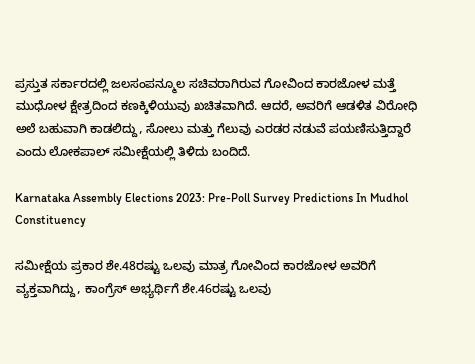ಪ್ರಸ್ತುತ ಸರ್ಕಾರದಲ್ಲಿ ಜಲಸಂಪನ್ಮೂಲ ಸಚಿವರಾಗಿರುವ ಗೋವಿಂದ ಕಾರಜೋಳ ಮತ್ತೆ ಮುಧೋಳ ಕ್ಷೇತ್ರದಿಂದ ಕಣಕ್ಕಿಳಿಯುವು ಖಚಿತವಾಗಿದೆ. ಆದರೆ, ಅವರಿಗೆ ಆಡಳಿತ ವಿರೋಧಿ ಅಲೆ ಬಹುವಾಗಿ ಕಾಡಲಿದ್ದು, ಸೋಲು ಮತ್ತು ಗೆಲುವು ಎರಡರ ನಡುವೆ ಪಯಣಿಸುತ್ತಿದ್ದಾರೆ ಎಂದು ಲೋಕಪಾಲ್‌ ಸಮೀಕ್ಷೆಯಲ್ಲಿ ತಿಳಿದು ಬಂದಿದೆ.

Karnataka Assembly Elections 2023: Pre-Poll Survey Predictions In Mudhol Constituency

ಸಮೀಕ್ಷೆಯ ಪ್ರಕಾರ ಶೇ.48ರಷ್ಟು ಒಲವು ಮಾತ್ರ ಗೋವಿಂದ ಕಾರಜೋಳ ಅವರಿಗೆ ವ್ಯಕ್ತವಾಗಿದ್ದು, ಕಾಂಗ್ರೆಸ್‌ ಅಭ್ಯರ್ಥಿಗೆ ಶೇ.46ರಷ್ಟು ಒಲವು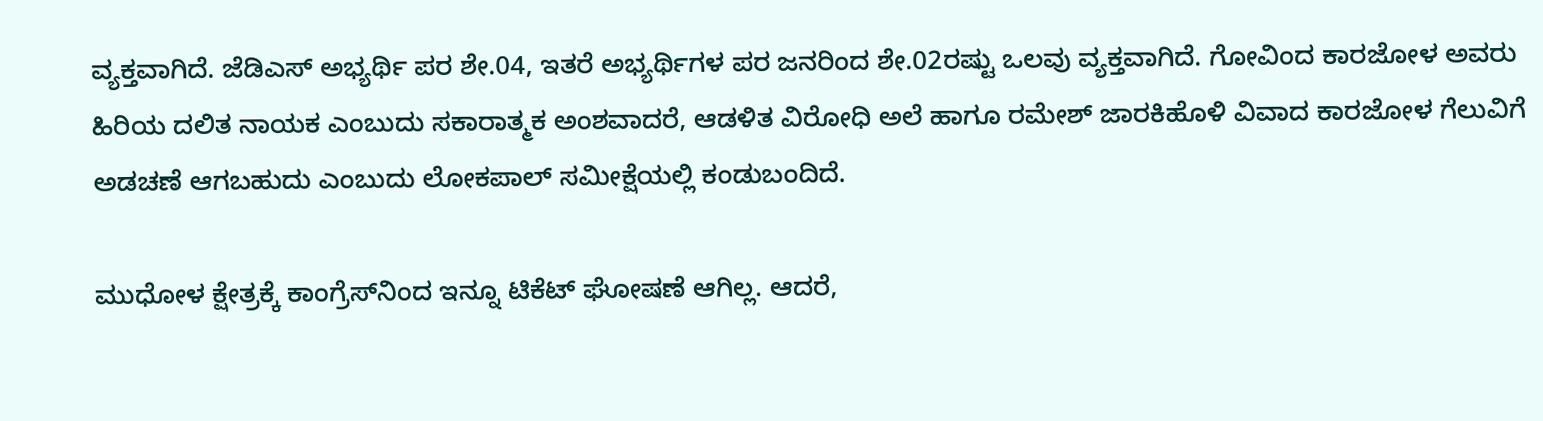ವ್ಯಕ್ತವಾಗಿದೆ. ಜೆಡಿಎಸ್‌ ಅಭ್ಯರ್ಥಿ ಪರ ಶೇ.04, ಇತರೆ ಅಭ್ಯರ್ಥಿಗಳ ಪರ ಜನರಿಂದ ಶೇ.02ರಷ್ಟು ಒಲವು ವ್ಯಕ್ತವಾಗಿದೆ. ಗೋವಿಂದ ಕಾರಜೋಳ ಅವರು ಹಿರಿಯ ದಲಿತ ನಾಯಕ ಎಂಬುದು ಸಕಾರಾತ್ಮಕ ಅಂಶವಾದರೆ, ಆಡಳಿತ ವಿರೋಧಿ ಅಲೆ ಹಾಗೂ ರಮೇಶ್‌ ಜಾರಕಿಹೊಳಿ ವಿವಾದ ಕಾರಜೋಳ ಗೆಲುವಿಗೆ ಅಡಚಣೆ ಆಗಬಹುದು ಎಂಬುದು ಲೋಕಪಾಲ್‌ ಸಮೀಕ್ಷೆಯಲ್ಲಿ ಕಂಡುಬಂದಿದೆ.

ಮುಧೋಳ ಕ್ಷೇತ್ರಕ್ಕೆ ಕಾಂಗ್ರೆಸ್‌ನಿಂದ ಇನ್ನೂ ಟಿಕೆಟ್‌ ಘೋಷಣೆ ಆಗಿಲ್ಲ. ಆದರೆ,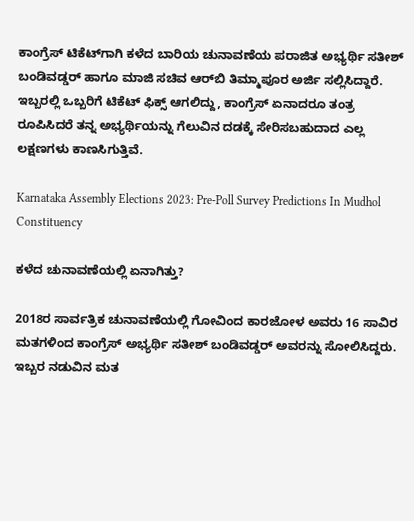ಕಾಂಗ್ರೆಸ್‌ ಟಿಕೆಟ್‌ಗಾಗಿ ಕಳೆದ ಬಾರಿಯ ಚುನಾವಣೆಯ ಪರಾಜಿತ ಅಭ್ಯರ್ಥಿ ಸತೀಶ್‌ ಬಂಡಿವಡ್ಡರ್‌ ಹಾಗೂ ಮಾಜಿ ಸಚಿವ ಆರ್‌ಬಿ ತಿಮ್ಮಾಪೂರ ಅರ್ಜಿ ಸಲ್ಲಿಸಿದ್ದಾರೆ. ಇಬ್ಬರಲ್ಲಿ ಒಬ್ಬರಿಗೆ ಟಿಕೆಟ್‌ ಫಿಕ್ಸ್‌ ಆಗಲಿದ್ದು, ಕಾಂಗ್ರೆಸ್‌ ಏನಾದರೂ ತಂತ್ರ ರೂಪಿಸಿದರೆ ತನ್ನ ಅಭ್ಯರ್ಥಿಯನ್ನು ಗೆಲುವಿನ ದಡಕ್ಕೆ ಸೇರಿಸಬಹುದಾದ ಎಲ್ಲ ಲಕ್ಷಣಗಳು ಕಾಣಸಿಗುತ್ತಿವೆ.

Karnataka Assembly Elections 2023: Pre-Poll Survey Predictions In Mudhol Constituency

ಕಳೆದ ಚುನಾವಣೆಯಲ್ಲಿ ಏನಾಗಿತ್ತು?

2018ರ ಸಾರ್ವತ್ರಿಕ ಚುನಾವಣೆಯಲ್ಲಿ ಗೋವಿಂದ ಕಾರಜೋಳ ಅವರು 16 ಸಾವಿರ ಮತಗಳಿಂದ ಕಾಂಗ್ರೆಸ್‌ ಅಭ್ಯರ್ಥಿ ಸತೀಶ್‌ ಬಂಡಿವಡ್ಡರ್‌ ಅವರನ್ನು ಸೋಲಿಸಿದ್ದರು. ಇಬ್ಬರ ನಡುವಿನ ಮತ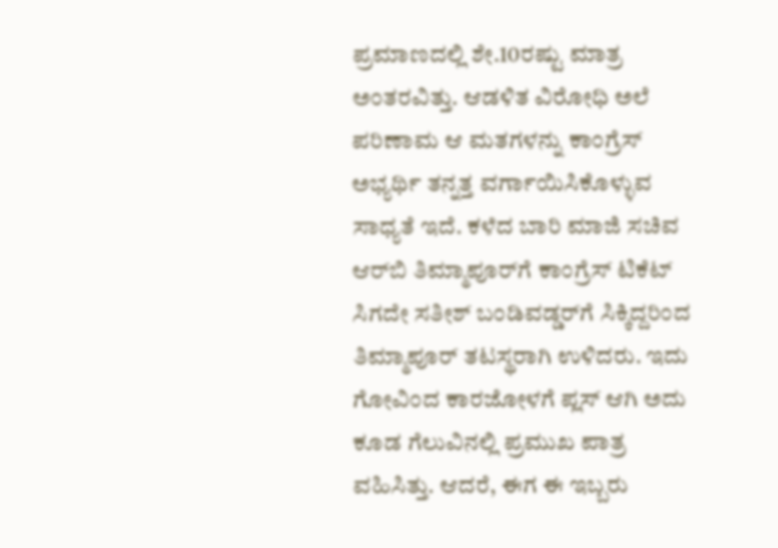ಪ್ರಮಾಣದಲ್ಲಿ ಶೇ.10ರಷ್ಟು ಮಾತ್ರ ಅಂತರವಿತ್ತು. ಆಡಳಿತ ವಿರೋಧಿ ಅಲೆ ಪರಿಣಾಮ ಆ ಮತಗಳನ್ನು ಕಾಂಗ್ರೆಸ್‌ ಅಭ್ಯರ್ಥಿ ತನ್ನತ್ತ ವರ್ಗಾಯಿಸಿಕೊಳ್ಳುವ ಸಾಧ್ಯತೆ ಇದೆ. ಕಳೆದ ಬಾರಿ ಮಾಜಿ ಸಚಿವ ಆರ್‌ಬಿ ತಿಮ್ಮಾಪೂರ್‌ಗೆ ಕಾಂಗ್ರೆಸ್‌ ಟಿಕೆಟ್‌ ಸಿಗದೇ ಸತೀಶ್‌ ಬಂಡಿವಡ್ಡರ್‌ಗೆ ಸಿಕ್ಕಿದ್ದರಿಂದ ತಿಮ್ಮಾಪೂರ್‌ ತಟಸ್ಥರಾಗಿ ಉಳಿದರು. ಇದು ಗೋವಿಂದ ಕಾರಜೋಳಗೆ ಪ್ಲಸ್‌ ಆಗಿ ಅದು ಕೂಡ ಗೆಲುವಿನಲ್ಲಿ ಪ್ರಮುಖ ಪಾತ್ರ ವಹಿಸಿತ್ತು. ಆದರೆ, ಈಗ ಈ ಇಬ್ಬರು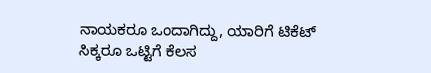ನಾಯಕರೂ ಒಂದಾಗಿದ್ದು, ಯಾರಿಗೆ ಟಿಕೆಟ್‌ ಸಿಕ್ಕರೂ ಒಟ್ಟಿಗೆ ಕೆಲಸ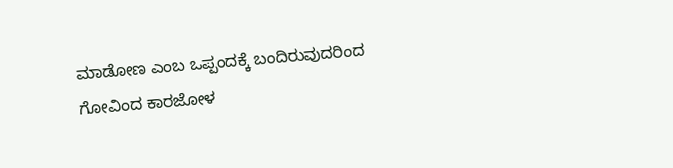ಮಾಡೋಣ ಎಂಬ ಒಪ್ಪಂದಕ್ಕೆ ಬಂದಿರುವುದರಿಂದ ಗೋವಿಂದ ಕಾರಜೋಳ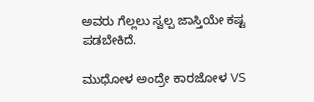ಅವರು ಗೆಲ್ಲಲು ಸ್ವಲ್ಪ ಜಾಸ್ತಿಯೇ ಕಷ್ಟ ಪಡಬೇಕಿದೆ.

ಮುಧೋಳ ಅಂದ್ರೇ ಕಾರಜೋಳ VS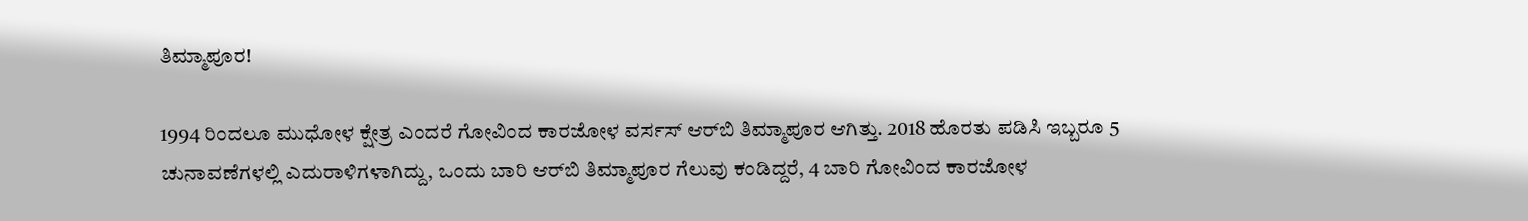ತಿಮ್ಮಾಪೂರ!

1994 ರಿಂದಲೂ ಮುಧೋಳ ಕ್ಷೇತ್ರ ಎಂದರೆ ಗೋವಿಂದ ಕಾರಜೋಳ ವರ್ಸಸ್‌ ಆರ್‌ಬಿ ತಿಮ್ಮಾಪೂರ ಆಗಿತ್ತು. 2018 ಹೊರತು ಪಡಿಸಿ ಇಬ್ಬರೂ 5 ಚುನಾವಣೆಗಳಲ್ಲಿ ಎದುರಾಳಿಗಳಾಗಿದ್ದು, ಒಂದು ಬಾರಿ ಆರ್‌ಬಿ ತಿಮ್ಮಾಪೂರ ಗೆಲುವು ಕಂಡಿದ್ದರೆ, 4 ಬಾರಿ ಗೋವಿಂದ ಕಾರಜೋಳ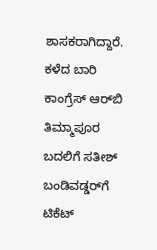ಶಾಸಕರಾಗಿದ್ದಾರೆ. ಕಳೆದ ಬಾರಿ ಕಾಂಗ್ರೆಸ್‌ ಆರ್‌ಬಿ ತಿಮ್ಮಾಪೂರ ಬದಲಿಗೆ ಸತೀಶ್‌ ಬಂಡಿವಡ್ಡರ್‌ಗೆ ಟಿಕೆಟ್‌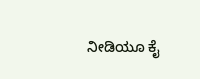ನೀಡಿಯೂ ಕೈ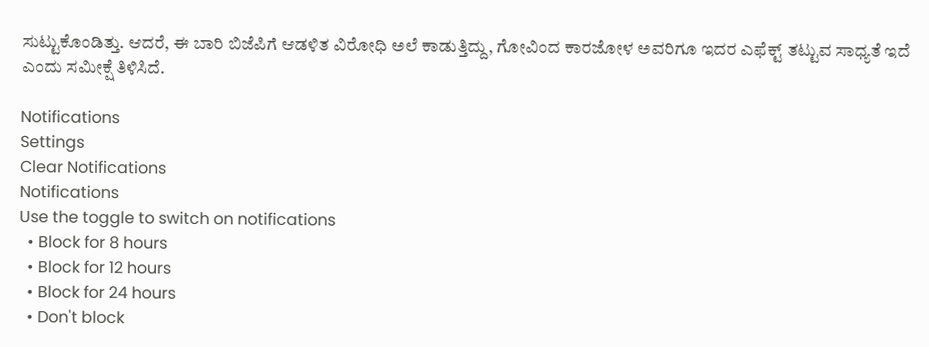ಸುಟ್ಟುಕೊಂಡಿತ್ತು. ಆದರೆ, ಈ ಬಾರಿ ಬಿಜೆಪಿಗೆ ಆಡಳಿತ ವಿರೋಧಿ ಅಲೆ ಕಾಡುತ್ತಿದ್ದು, ಗೋವಿಂದ ಕಾರಜೋಳ ಅವರಿಗೂ ಇದರ ಎಫೆಕ್ಟ್‌ ತಟ್ಟುವ ಸಾಧ್ಯತೆ ಇದೆ ಎಂದು ಸಮೀಕ್ಷೆ ತಿಳಿಸಿದೆ.

Notifications
Settings
Clear Notifications
Notifications
Use the toggle to switch on notifications
  • Block for 8 hours
  • Block for 12 hours
  • Block for 24 hours
  • Don't block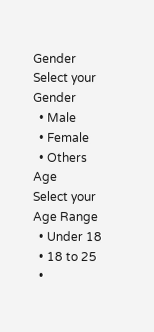Gender
Select your Gender
  • Male
  • Female
  • Others
Age
Select your Age Range
  • Under 18
  • 18 to 25
  •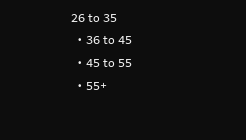26 to 35
  • 36 to 45
  • 45 to 55
  • 55+